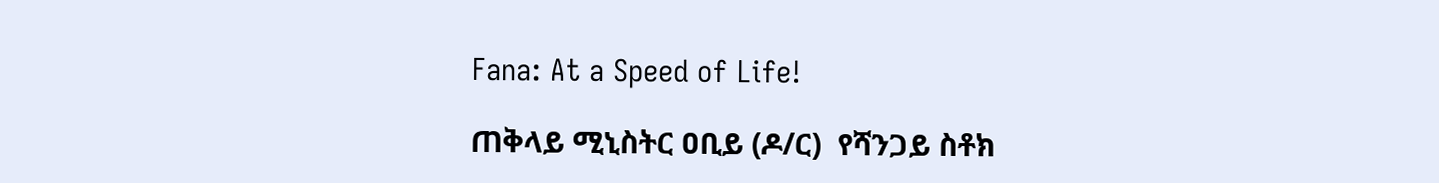Fana: At a Speed of Life!

ጠቅላይ ሚኒስትር ዐቢይ (ዶ/ር)  የሻንጋይ ስቶክ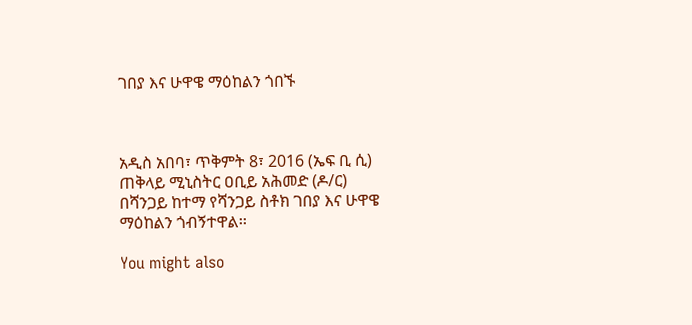ገበያ እና ሁዋዌ ማዕከልን ጎበኙ



አዲስ አበባ፣ ጥቅምት 8፣ 2016 (ኤፍ ቢ ሲ) ጠቅላይ ሚኒስትር ዐቢይ አሕመድ (ዶ/ር) በሻንጋይ ከተማ የሻንጋይ ስቶክ ገበያ እና ሁዋዌ ማዕከልን ጎብኝተዋል፡፡

You might also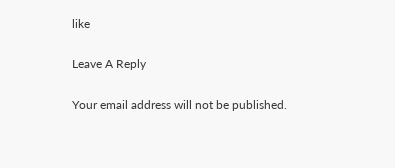like

Leave A Reply

Your email address will not be published.